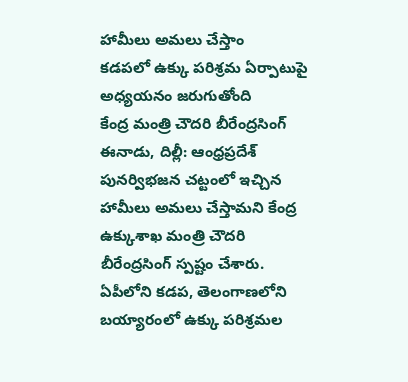హామీలు అమలు చేస్తాం
కడపలో ఉక్కు పరిశ్రమ ఏర్పాటుపై అధ్యయనం జరుగుతోంది
కేంద్ర మంత్రి చౌదరి బీరేంద్రసింగ్
ఈనాడు, దిల్లీ: ఆంధ్రప్రదేశ్ పునర్విభజన చట్టంలో ఇచ్చిన హామీలు అమలు చేస్తామని కేంద్ర ఉక్కుశాఖ మంత్రి చౌదరి బీరేంద్రసింగ్ స్పష్టం చేశారు. ఏపీలోని కడప, తెలంగాణలోని బయ్యారంలో ఉక్కు పరిశ్రమల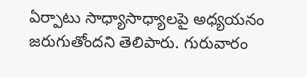ఏర్పాటు సాధ్యాసాధ్యాలపై అధ్యయనం జరుగుతోందని తెలిపారు. గురువారం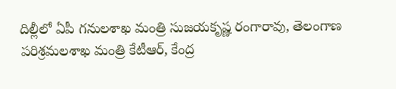దిల్లీలో ఏపీ గనులశాఖ మంత్రి సుజయకృష్ణ రంగారావు, తెలంగాణ పరిశ్రమలశాఖ మంత్రి కేటీఆర్, కేంద్ర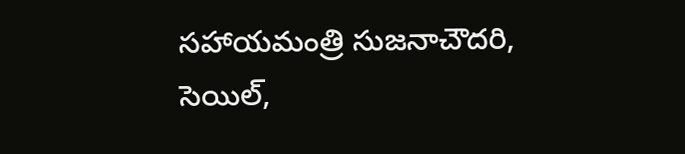సహాయమంత్రి సుజనాచౌదరి, సెయిల్,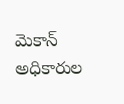మెకాన్ అధికారుల